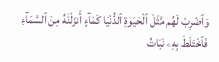وَٱضْرِبْ لَهُم مَّثَلَ ٱلْحَيَوٰةِ ٱلدُّنْيَا كَمَآءٍ أَنزَلْنَٰهُ مِنَ ٱلسَّمَآءِ فَٱخْتَلَطَ بِهِۦ نَبَاتُ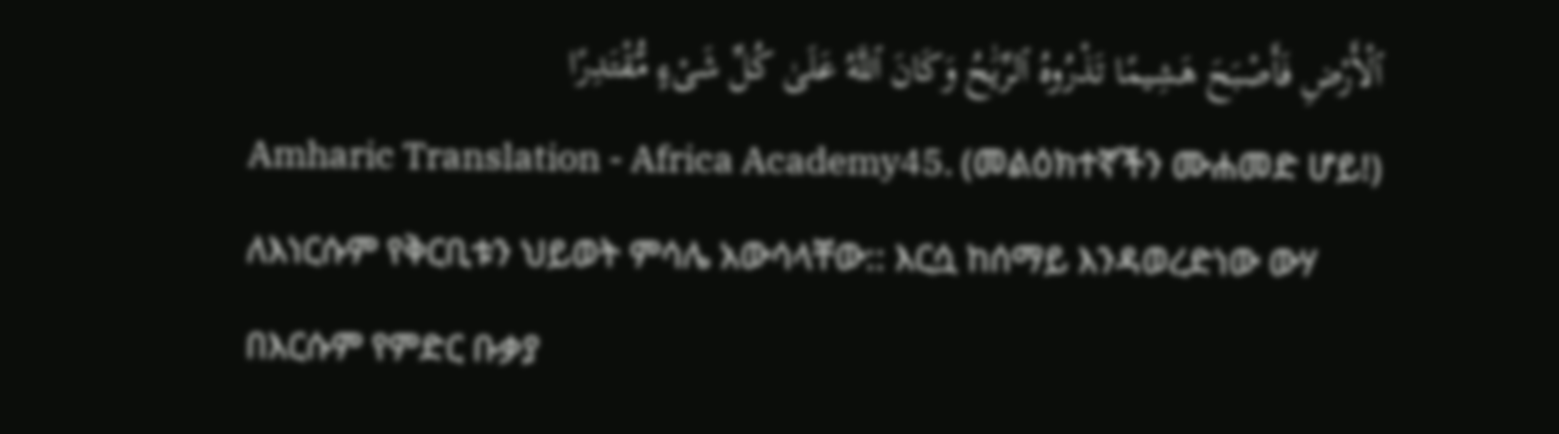ٱلْأَرْضِ فَأَصْبَحَ هَشِيمًا تَذْرُوهُ ٱلرِّيَٰحُ وَكَانَ ٱللَّهُ عَلَىٰ كُلِّ شَىْءٍ مُّقْتَدِرًا
Amharic Translation - Africa Academy45. (መልዕክተኛችን ሙሐመድ ሆይ!) ለእነርሱም የቅርቢቱን ህይወት ምሳሌ አውሳላቸው:: እርሷ ከሰማይ እንዳወረድነው ውሃ በእርሱም የምድር ቡቃያ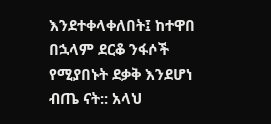እንደተቀላቀለበት፤ ከተዋበ በኋላም ደርቆ ንፋሶች የሚያበኑት ደቃቅ እንደሆነ ብጤ ናት:: አላህ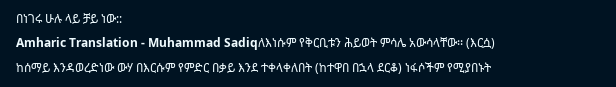በነገሩ ሁሉ ላይ ቻይ ነው::
Amharic Translation - Muhammad Sadiqለእነሱም የቅርቢቱን ሕይወት ምሳሌ አውሳላቸው፡፡ (እርሷ) ከሰማይ እንዳወረድነው ውሃ በእርሱም የምድር በቃይ እንደ ተቀላቀለበት (ከተዋበ በኋላ ደርቆ) ነፋሶችም የሚያበኑት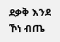ደቃቅ እንደ ኾነ ብጤ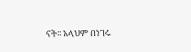ናት፡፡ አላህም በነገሩ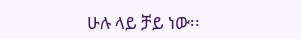ሁሉ ላይ ቻይ ነው፡፡